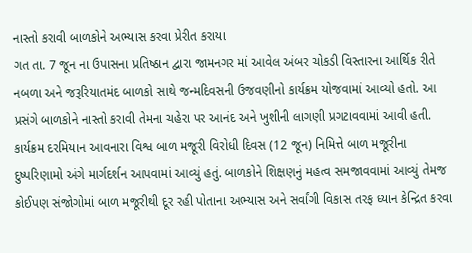નાસ્તો કરાવી બાળકોને અભ્યાસ કરવા પ્રેરીત કરાયા
ગત તા. 7 જૂન ના ઉપાસના પ્રતિષ્ઠાન દ્વારા જામનગર માં આવેલ અંબર ચોકડી વિસ્તારના આર્થિક રીતે નબળા અને જરૂરિયાતમંદ બાળકો સાથે જન્મદિવસની ઉજવણીનો કાર્યક્રમ યોજવામાં આવ્યો હતો. આ પ્રસંગે બાળકોને નાસ્તો કરાવી તેમના ચહેરા પર આનંદ અને ખુશીની લાગણી પ્રગટાવવામાં આવી હતી.
કાર્યક્રમ દરમિયાન આવનારા વિશ્વ બાળ મજૂરી વિરોધી દિવસ (12 જૂન) નિમિત્તે બાળ મજૂરીના દુષ્પરિણામો અંગે માર્ગદર્શન આપવામાં આવ્યું હતું. બાળકોને શિક્ષણનું મહત્વ સમજાવવામાં આવ્યું તેમજ કોઈપણ સંજોગોમાં બાળ મજૂરીથી દૂર રહી પોતાના અભ્યાસ અને સર્વાંગી વિકાસ તરફ ધ્યાન કેન્દ્રિત કરવા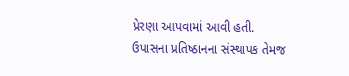પ્રેરણા આપવામાં આવી હતી.
ઉપાસના પ્રતિષ્ઠાનના સંસ્થાપક તેમજ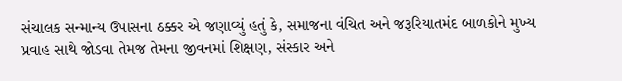સંચાલક સન્માન્ય ઉપાસના ઠક્કર એ જણાવ્યું હતું કે, સમાજના વંચિત અને જરૂરિયાતમંદ બાળકોને મુખ્ય પ્રવાહ સાથે જોડવા તેમજ તેમના જીવનમાં શિક્ષણ, સંસ્કાર અને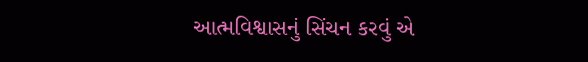આત્મવિશ્વાસનું સિંચન કરવું એ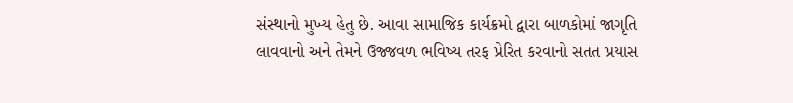સંસ્થાનો મુખ્ય હેતુ છે. આવા સામાજિક કાર્યક્રમો દ્વારા બાળકોમાં જાગૃતિ લાવવાનો અને તેમને ઉજ્જવળ ભવિષ્ય તરફ પ્રેરિત કરવાનો સતત પ્રયાસ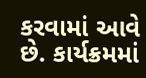કરવામાં આવે છે. કાર્યક્રમમાં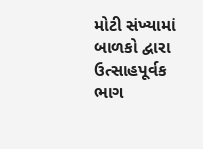મોટી સંખ્યામાં બાળકો દ્વારા ઉત્સાહપૂર્વક ભાગ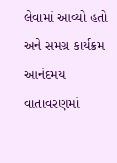લેવામાં આવ્યો હતો અને સમગ્ર કાર્યક્રમ આનંદમય વાતાવરણમાં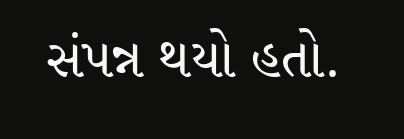સંપન્ન થયો હતો.